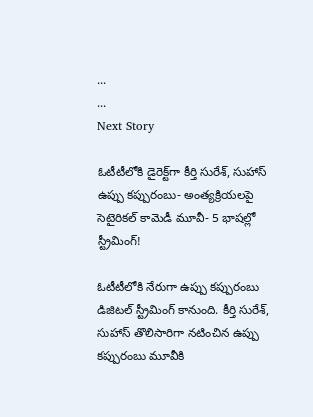...
...
Next Story

ఓటీటీలోకి డైరెక్ట్‌గా కీర్తి సురేశ్, సుహాస్ ఉప్పు కప్పురంబు- అంత్యక్రియలపై సెటైరికల్ కామెడీ మూవీ- 5 భాషల్లో స్ట్రీమింగ్!

ఓటీటీలోకి నేరుగా ఉప్పు కప్పురంబు డిజిటల్ స్ట్రీమింగ్ కానుంది. కీర్తి సురేశ్, సుహాస్ తొలిసారిగా నటించిన ఉప్పు కప్పురంబు మూవీకి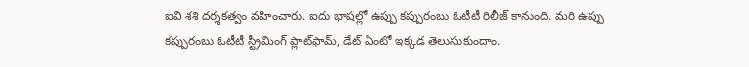ఐవి శశి దర్శకత్వం వహించారు. ఐదు భాషల్లో ఉప్పు కప్పురంబు ఓటీటీ రిలీజ్ కానుంది. మరి ఉప్పు కప్పురంబు ఓటీటీ స్ట్రీమింగ్ ప్లాట్‌ఫామ్, డేట్ ఏంటో ఇక్కడ తెలుసుకుందాం.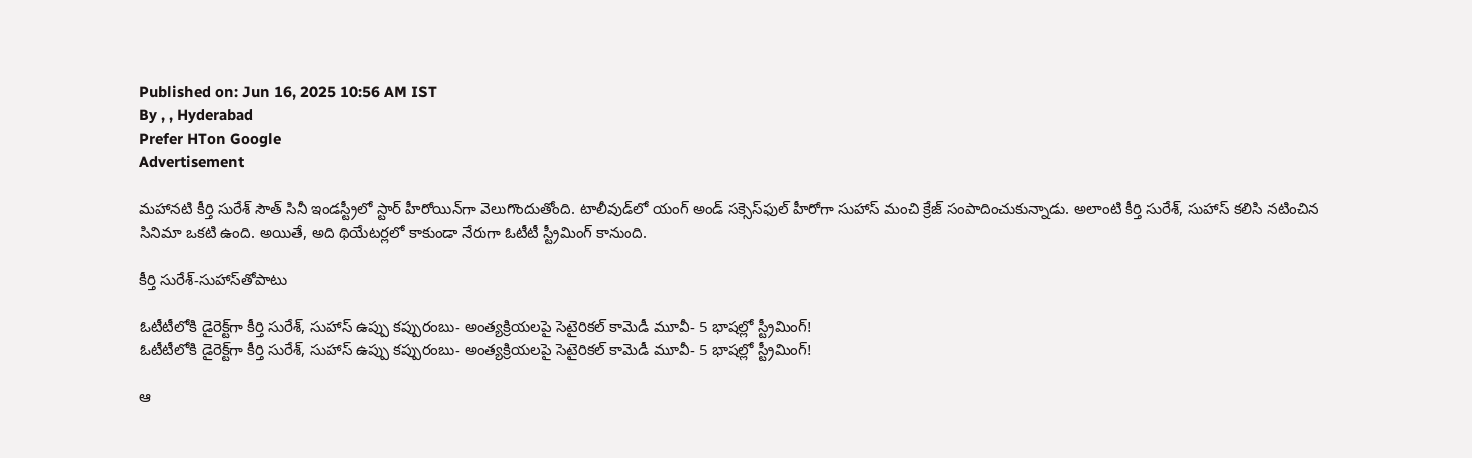Published on: Jun 16, 2025 10:56 AM IST
By , , Hyderabad
Prefer HTon Google
Advertisement

మహానటి కీర్తి సురేశ్ సౌత్ సినీ ఇండస్ట్రీలో స్టార్ హీరోయిన్‌గా వెలుగొందుతోంది. టాలీవుడ్‌లో యంగ్ అండ్ సక్సెస్‌ఫుల్‌ హీరోగా సుహాస్ మంచి క్రేజ్ సంపాదించుకున్నాడు. అలాంటి కీర్తి సురేశ్, సుహాస్ కలిసి నటించిన సినిమా ఒకటి ఉంది. అయితే, అది థియేటర్లలో కాకుండా నేరుగా ఓటీటీ స్ట్రీమింగ్ కానుంది.

కీర్తి సురేశ్-సుహాస్‌తోపాటు

ఓటీటీలోకి డైరెక్ట్‌గా కీర్తి సురేశ్, సుహాస్ ఉప్పు కప్పురంబు- అంత్యక్రియలపై సెటైరికల్ కామెడీ మూవీ- 5 భాషల్లో స్ట్రీమింగ్!
ఓటీటీలోకి డైరెక్ట్‌గా కీర్తి సురేశ్, సుహాస్ ఉప్పు కప్పురంబు- అంత్యక్రియలపై సెటైరికల్ కామెడీ మూవీ- 5 భాషల్లో స్ట్రీమింగ్!

ఆ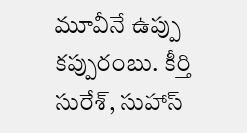మూవీనే ఉప్పు కప్పురంబు. కీర్తి సురేశ్, సుహాస్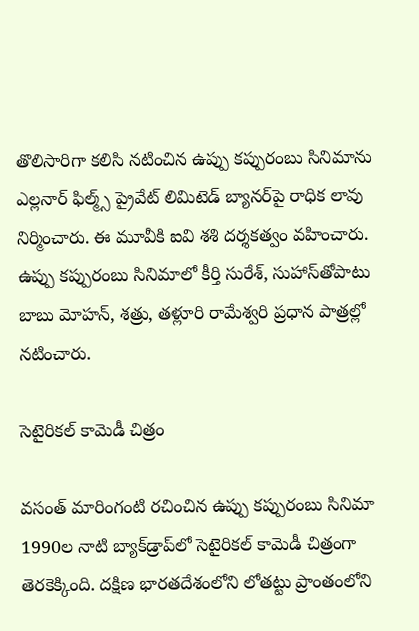తొలిసారిగా కలిసి నటించిన ఉప్పు కప్పురంబు సినిమాను ఎల్లనార్ ఫిల్మ్స్ ప్రైవేట్ లిమిటెడ్ బ్యానర్‌పై రాధిక లావు నిర్మించారు. ఈ మూవీకి ఐవి శశి దర్శకత్వం వహించారు. ఉప్పు కప్పురంబు సినిమాలో కీర్తి సురేశ్, సుహాస్‌తోపాటు బాబు మోహన్, శత్రు, తళ్లూరి రామేశ్వరి ప్రధాన పాత్రల్లో నటించారు.

సెటైరికల్ కామెడీ చిత్రం

వసంత్ మారింగంటి రచించిన ఉప్పు కప్పురంబు సినిమా 1990ల నాటి బ్యాక్‌డ్రాప్‌లో సెటైరికల్ కామెడీ చిత్రంగా తెరకెక్కింది. దక్షిణ భారతదేశంలోని లోతట్టు ప్రాంతంలోని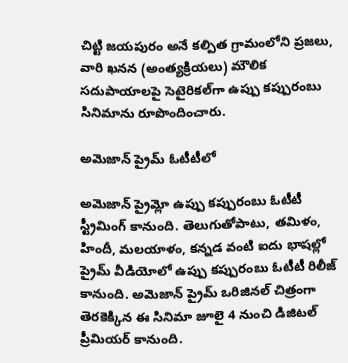చిట్టి జయపురం అనే కల్పిత గ్రామంలోని ప్రజలు, వారి ఖనన (అంత్యక్రియలు) మౌలిక సదుపాయాలపై సెటైరికల్‌గా ఉప్పు కప్పురంబు సినిమాను రూపొందించారు.

అమెజాన్ ప్రైమ్ ఓటీటీలో

అమెజాన్ ప్రైమ్లో ఉప్పు కప్పురంబు ఓటీటీ స్ట్రీమింగ్ కానుంది. తెలుగుతోపాటు, తమిళం, హిందీ, మలయాళం, కన్నడ వంటి ఐదు భాషల్లో ప్రైమ్ వీడియోలో ఉప్పు కప్పురంబు ఓటీటీ రిలీజ్ కానుంది. అమెజాన్ ప్రైమ్ ఒరిజినల్ చిత్రంగా తెరకెక్కిన ఈ సినిమా జూలై 4 నుంచి డిజిటల్ ప్రీమియర్ కానుంది.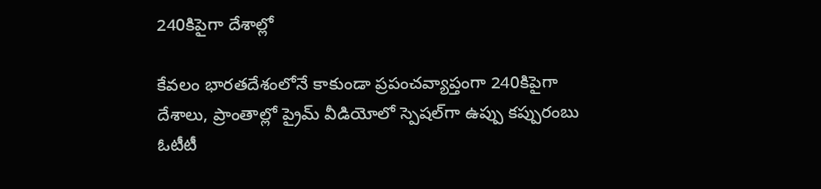240కిపైగా దేశాల్లో

కేవలం భారతదేశంలోనే కాకుండా ప్రపంచవ్యాప్తంగా 240కిపైగా దేశాలు, ప్రాంతాల్లో ప్రైమ్ వీడియోలో స్పెషల్‌గా ఉప్పు కప్పురంబు ఓటీటీ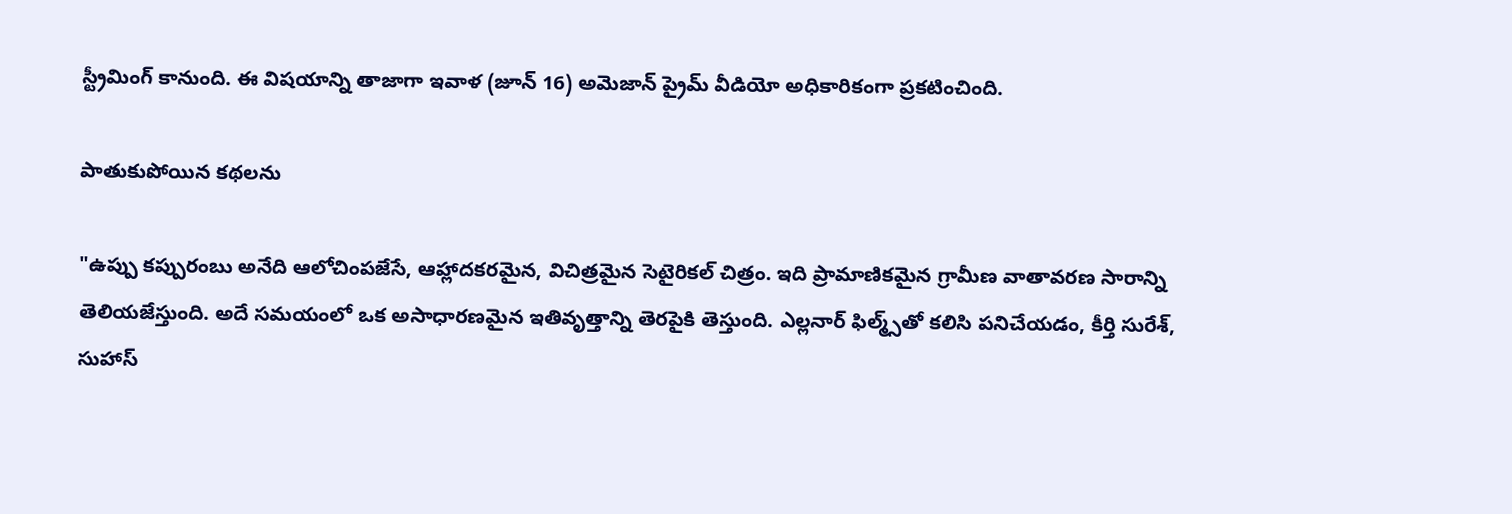స్ట్రీమింగ్ కానుంది. ఈ విషయాన్ని తాజాగా ఇవాళ (జూన్ 16) అమెజాన్ ప్రైమ్ వీడియో అధికారికంగా ప్రకటించింది.

పాతుకుపోయిన కథలను

"ఉప్పు కప్పురంబు అనేది ఆలోచింపజేసే, ఆహ్లాదకరమైన, విచిత్రమైన సెటైరికల్ చిత్రం. ఇది ప్రామాణికమైన గ్రామీణ వాతావరణ సారాన్ని తెలియజేస్తుంది. అదే సమయంలో ఒక అసాధారణమైన ఇతివృత్తాన్ని తెరపైకి తెస్తుంది. ఎల్లనార్ ఫిల్మ్స్‌తో కలిసి పనిచేయడం, కీర్తి సురేశ్, సుహాస్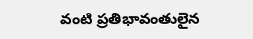వంటి ప్రతిభావంతులైన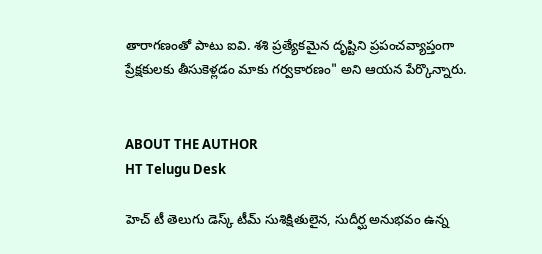తారాగణంతో పాటు ఐవి. శశి ప్రత్యేకమైన దృష్టిని ప్రపంచవ్యాప్తంగా ప్రేక్షకులకు తీసుకెళ్లడం మాకు గర్వకారణం" అని ఆయన పేర్కొన్నారు.


ABOUT THE AUTHOR
HT Telugu Desk

హెచ్ టీ తెలుగు డెస్క్ టీమ్ సుశిక్షితులైన, సుదీర్ఘ అనుభవం ఉన్న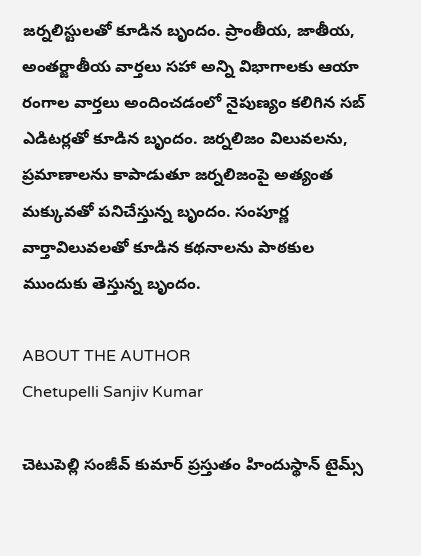జర్నలిస్టులతో కూడిన బృందం. ప్రాంతీయ, జాతీయ, అంతర్జాతీయ వార్తలు సహా అన్ని విభాగాలకు ఆయా రంగాల వార్తలు అందించడంలో నైపుణ్యం కలిగిన సబ్ ఎడిటర్లతో కూడిన బృందం. జర్నలిజం విలువలను, ప్రమాణాలను కాపాడుతూ జర్నలిజంపై అత్యంత మక్కువతో పనిచేస్తున్న బృందం. సంపూర్ణ వార్తావిలువలతో కూడిన కథనాలను పాఠకుల ముందుకు తెస్తున్న బృందం.

ABOUT THE AUTHOR
Chetupelli Sanjiv Kumar

చెటుపెల్లి సంజీవ్ కుమార్ ప్రస్తుతం హిందుస్థాన్ టైమ్స్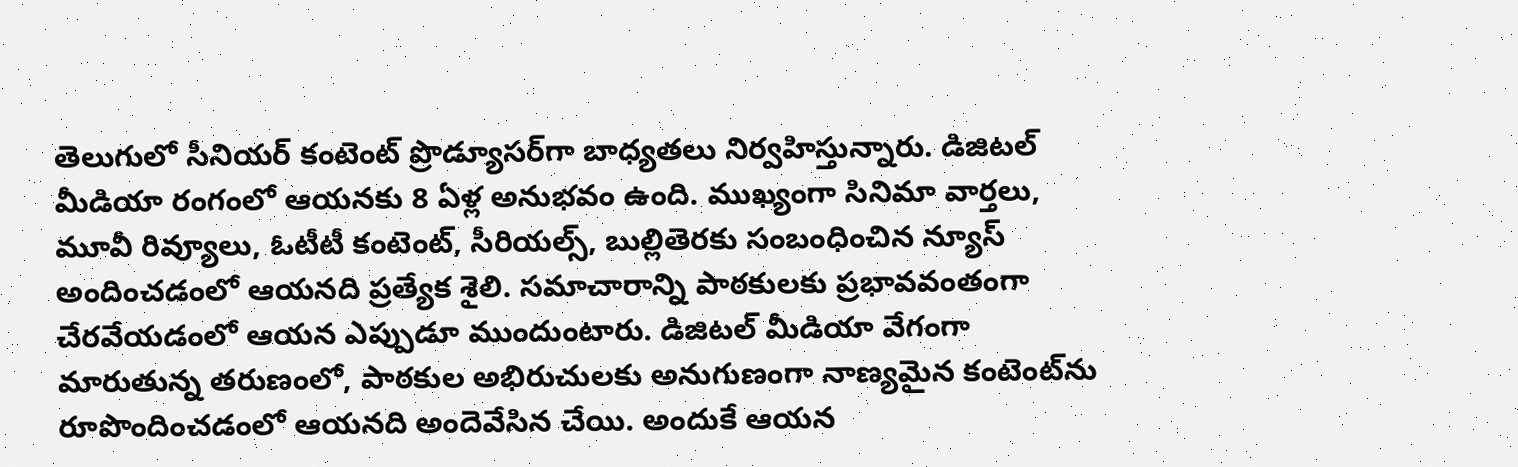తెలుగులో సీనియర్ కంటెంట్ ప్రొడ్యూసర్‌గా బాధ్యతలు నిర్వహిస్తున్నారు. డిజిటల్ మీడియా రంగంలో ఆయనకు 8 ఏళ్ల అనుభవం ఉంది. ముఖ్యంగా సినిమా వార్తలు, మూవీ రివ్యూలు, ఓటీటీ కంటెంట్, సీరియల్స్, బుల్లితెరకు సంబంధించిన న్యూస్ అందించడంలో ఆయనది ప్రత్యేక శైలి. సమాచారాన్ని పాఠకులకు ప్రభావవంతంగా చేరవేయడంలో ఆయన ఎప్పుడూ ముందుంటారు. డిజిటల్ మీడియా వేగంగా మారుతున్న తరుణంలో, పాఠకుల అభిరుచులకు అనుగుణంగా నాణ్యమైన కంటెంట్‌ను రూపొందించడంలో ఆయనది అందెవేసిన చేయి. అందుకే ఆయన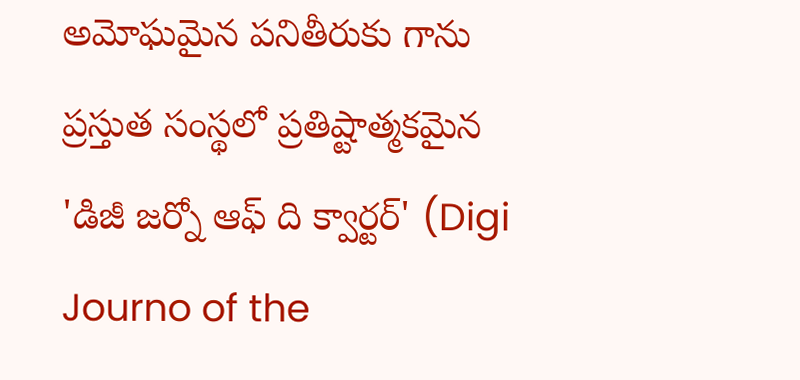అమోఘమైన పనితీరుకు గాను ప్రస్తుత సంస్థలో ప్రతిష్టాత్మకమైన 'డిజీ జర్నో ఆఫ్ ది క్వార్టర్' (Digi Journo of the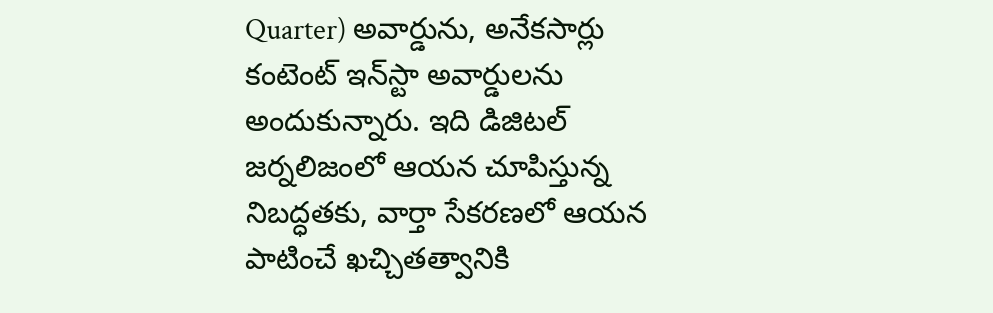Quarter) అవార్డును, అనేకసార్లు కంటెంట్ ఇన్‌స్టా అవార్డులను అందుకున్నారు. ఇది డిజిటల్ జర్నలిజంలో ఆయన చూపిస్తున్న నిబద్ధతకు, వార్తా సేకరణలో ఆయన పాటించే ఖచ్చితత్వానికి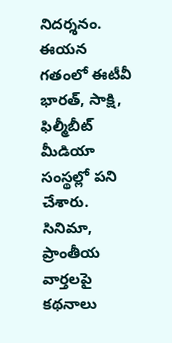నిదర్శనం. ఈయన గతంలో ఈటీవీ భారత్, సాక్షి, ఫిల్మీబీట్ మీడియా సంస్థల్లో పని చేశారు. సినిమా, ప్రాంతీయ వార్తలపై కథనాలు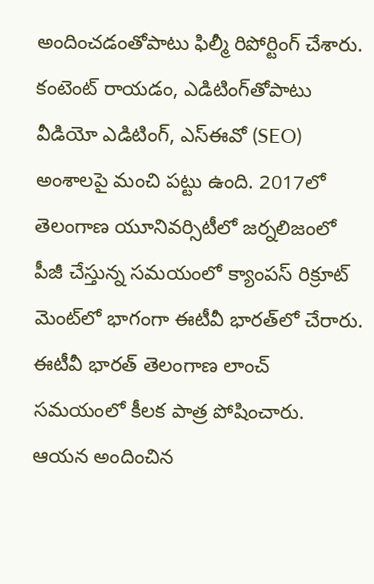అందించడంతోపాటు ఫిల్మీ రిపోర్టింగ్ చేశారు. కంటెంట్ రాయడం, ఎడిటింగ్‌తోపాటు వీడియో ఎడిటింగ్, ఎస్‌ఈవో (SEO) అంశాలపై మంచి పట్టు ఉంది. 2017లో తెలంగాణ యూనివర్సిటీలో జర్నలిజంలో పీజీ చేస్తున్న సమయంలో క్యాంపస్ రిక్రూట్ మెంట్‌లో భాగంగా ఈటీవీ భారత్‌లో చేరారు. ఈటీవీ భారత్ తెలంగాణ లాంచ్ సమయంలో కీలక పాత్ర పోషించారు. ఆయన అందించిన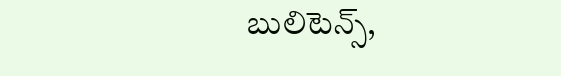బులిటెన్స్,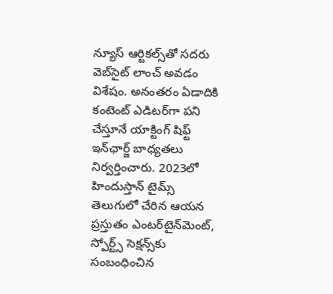న్యూస్ ఆర్టికల్స్‌తో సదరు వెబ్‌సైట్ లాంచ్ అవడం విశేషం. అనంతరం ఏడాదికి కంటెంట్ ఎడిటర్‌గా పని చేస్తూనే యాక్టింగ్ షిఫ్ట్ ఇన్‌ఛార్జ్ బాధ్యతలు నిర్వర్తించారు. 2023లో హిందుస్తాన్ టైమ్స్ తెలుగులో చేరిన ఆయన ప్రస్తుతం ఎంటర్‌టైన్‌మెంట్, స్పోర్ట్స్ సెక్షన్స్‌కు సంబంధించిన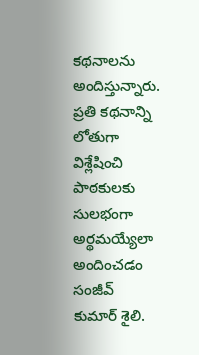కథనాలను అందిస్తున్నారు. ప్రతి కథనాన్ని లోతుగా విశ్లేషించి పాఠకులకు సులభంగా అర్థమయ్యేలా అందించడం సంజీవ్ కుమార్ శైలి.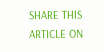SHARE THIS ARTICLE ON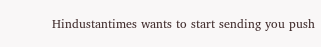Hindustantimes wants to start sending you push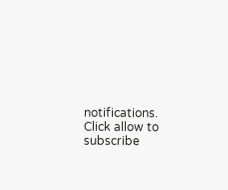notifications. Click allow to subscribe